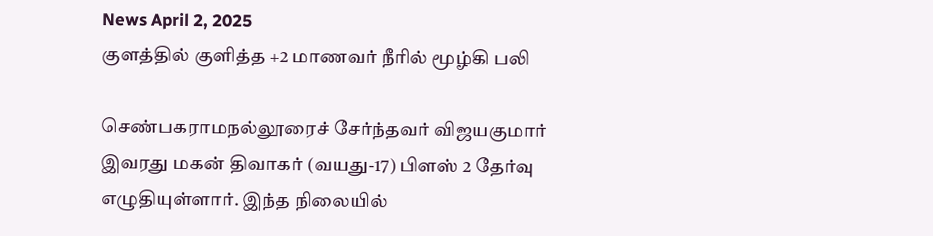News April 2, 2025
குளத்தில் குளித்த +2 மாணவர் நீரில் மூழ்கி பலி

செண்பகராமநல்லூரைச் சேர்ந்தவர் விஜயகுமார் இவரது மகன் திவாகர் (வயது-17) பிளஸ் 2 தேர்வு எழுதியுள்ளார். இந்த நிலையில்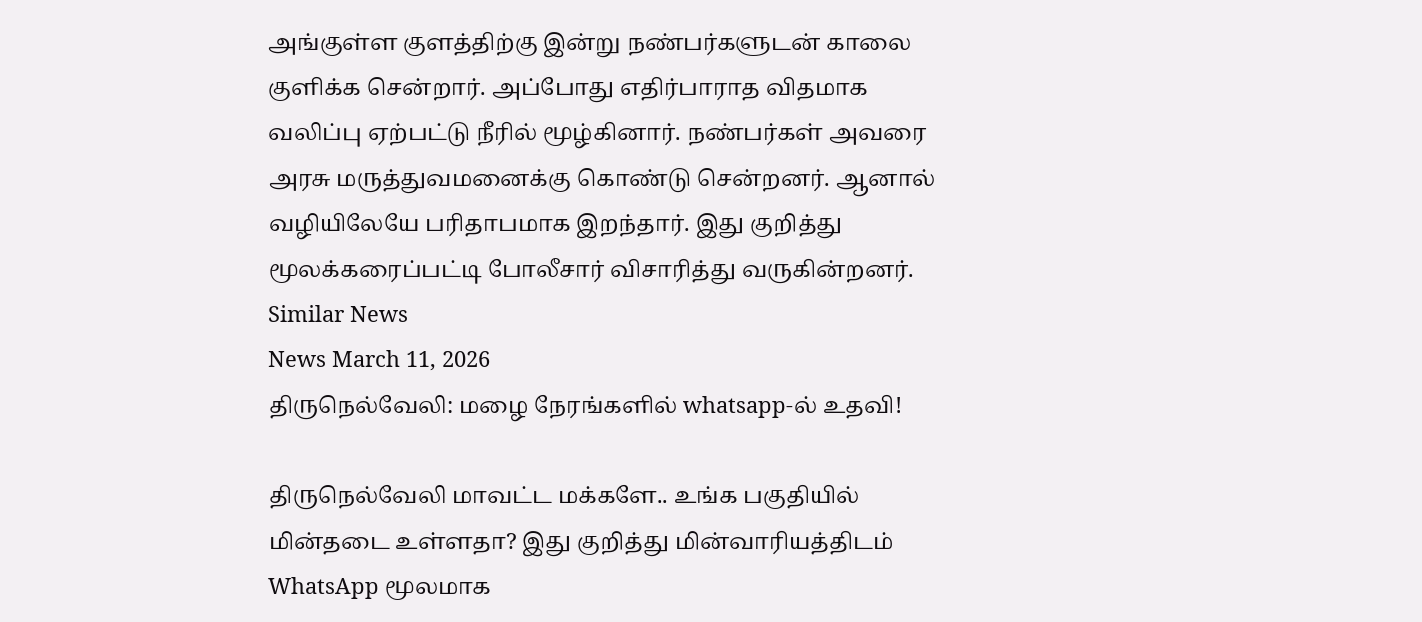அங்குள்ள குளத்திற்கு இன்று நண்பர்களுடன் காலை குளிக்க சென்றார். அப்போது எதிர்பாராத விதமாக வலிப்பு ஏற்பட்டு நீரில் மூழ்கினார். நண்பர்கள் அவரை அரசு மருத்துவமனைக்கு கொண்டு சென்றனர். ஆனால் வழியிலேயே பரிதாபமாக இறந்தார். இது குறித்து மூலக்கரைப்பட்டி போலீசார் விசாரித்து வருகின்றனர்.
Similar News
News March 11, 2026
திருநெல்வேலி: மழை நேரங்களில் whatsapp-ல் உதவி!

திருநெல்வேலி மாவட்ட மக்களே.. உங்க பகுதியில் மின்தடை உள்ளதா? இது குறித்து மின்வாரியத்திடம் WhatsApp மூலமாக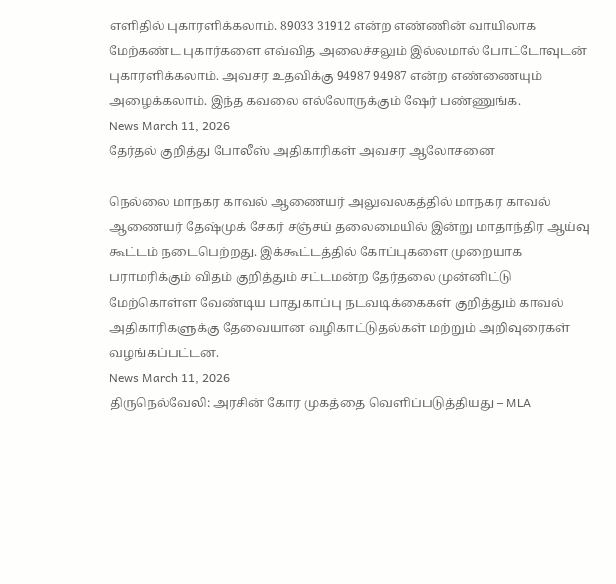எளிதில் புகாரளிக்கலாம். 89033 31912 என்ற எண்ணின் வாயிலாக மேற்கண்ட புகார்களை எவ்வித அலைச்சலும் இல்லமால் போட்டோவுடன் புகாரளிக்கலாம். அவசர உதவிக்கு 94987 94987 என்ற எண்ணையும் அழைக்கலாம். இந்த கவலை எல்லோருக்கும் ஷேர் பண்ணுங்க.
News March 11, 2026
தேர்தல் குறித்து போலீஸ் அதிகாரிகள் அவசர ஆலோசனை

நெல்லை மாநகர காவல் ஆணையர் அலுவலகத்தில் மாநகர காவல் ஆணையர் தேஷ்முக் சேகர் சஞ்சய் தலைமையில் இன்று மாதாந்திர ஆய்வு கூட்டம் நடைபெற்றது. இக்கூட்டத்தில் கோப்புகளை முறையாக பராமரிக்கும் விதம் குறித்தும் சட்டமன்ற தேர்தலை முன்னிட்டு மேற்கொள்ள வேண்டிய பாதுகாப்பு நடவடிக்கைகள் குறித்தும் காவல் அதிகாரிகளுக்கு தேவையான வழிகாட்டுதல்கள் மற்றும் அறிவுரைகள் வழங்கப்பட்டன.
News March 11, 2026
திருநெல்வேலி: அரசின் கோர முகத்தை வெளிப்படுத்தியது – MLA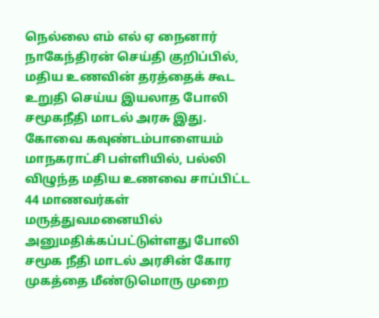நெல்லை எம் எல் ஏ நைனார் நாகேந்திரன் செய்தி குறிப்பில், மதிய உணவின் தரத்தைக் கூட உறுதி செய்ய இயலாத போலி சமூகநீதி மாடல் அரசு இது. கோவை கவுண்டம்பாளையம் மாநகராட்சி பள்ளியில், பல்லி விழுந்த மதிய உணவை சாப்பிட்ட 44 மாணவர்கள் மருத்துவமனையில் அனுமதிக்கப்பட்டுள்ளது போலி சமூக நீதி மாடல் அரசின் கோர முகத்தை மீண்டுமொரு முறை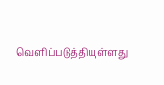வெளிப்படுத்தியுள்ளது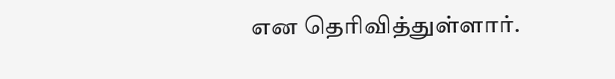என தெரிவித்துள்ளார்.